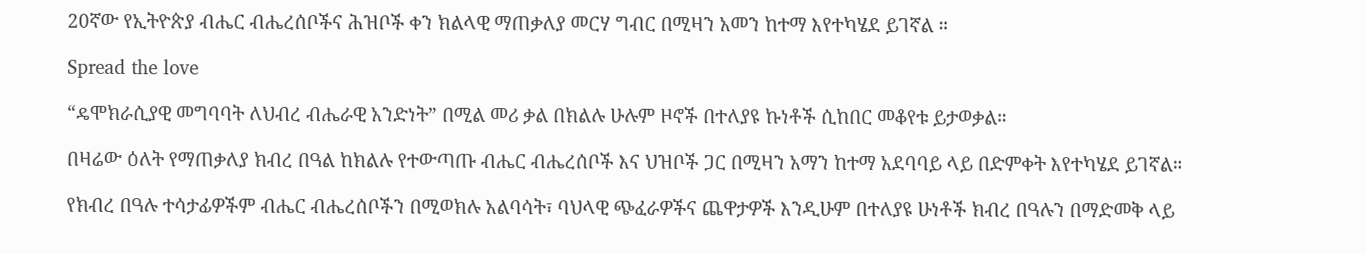20ኛው የኢትዮጵያ ብሔር ብሔረሰቦችና ሕዝቦች ቀን ክልላዊ ማጠቃለያ መርሃ ግብር በሚዛን አመን ከተማ እየተካሄደ ይገኛል ።

Spread the love

“ዴሞክራሲያዊ መግባባት ለህብረ ብሔራዊ አንድነት” በሚል መሪ ቃል በክልሉ ሁሉም ዞኖች በተለያዩ ኩነቶች ሲከበር መቆየቱ ይታወቃል።

በዛሬው ዕለት የማጠቃለያ ክብረ በዓል ከክልሉ የተውጣጡ ብሔር ብሔረሰቦች እና ህዝቦች ጋር በሚዛን አማን ከተማ አደባባይ ላይ በድምቀት እየተካሄደ ይገኛል።

የክብረ በዓሉ ተሳታፊዎችም ብሔር ብሔረሰቦችን በሚወክሉ አልባሳት፣ ባህላዊ ጭፈራዎችና ጨዋታዎች እንዲሁም በተለያዩ ሁነቶች ክብረ በዓሉን በማድመቅ ላይ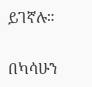ይገኛሉ።

በካሳሁን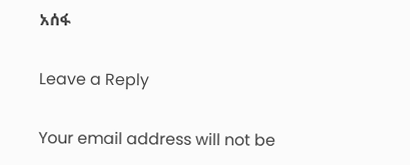አሰፋ

Leave a Reply

Your email address will not be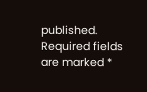published. Required fields are marked *